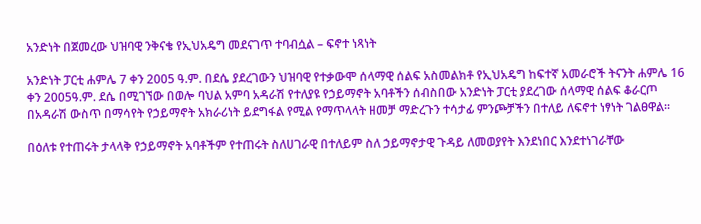አንድነት በጀመረው ህዝባዊ ንቅናቄ የኢህአዴግ መደናገጥ ተባብሷል – ፍኖተ ነጻነት

አንድነት ፓርቲ ሐምሌ 7 ቀን 2005 ዓ.ም. በደሴ ያደረገውን ህዝባዊ የተቃውሞ ሰላማዊ ሰልፍ አስመልክቶ የኢህአዴግ ከፍተኛ አመራሮች ትናንት ሐምሌ 16 ቀን 2005ዓ.ም. ደሴ በሚገኘው በወሎ ባህል አምባ አዳራሽ የተለያዩ የኃይማኖት አባቶችን ሰብስበው አንድነት ፓርቲ ያደረገው ሰላማዊ ሰልፍ ቆራርጦ በአዳራሽ ውስጥ በማሳየት የኃይማኖት አክራሪነት ይደግፋል የሚል የማጥላላት ዘመቻ ማድረጉን ተሳታፊ ምንጮቻችን በተለይ ለፍኖተ ነፃነት ገልፀዋል፡፡

በዕለቱ የተጠሩት ታላላቅ የኃይማኖት አባቶችም የተጠሩት ስለሀገራዊ በተለይም ስለ ኃይማኖታዊ ጉዳይ ለመወያየት እንደነበር እንደተነገራቸው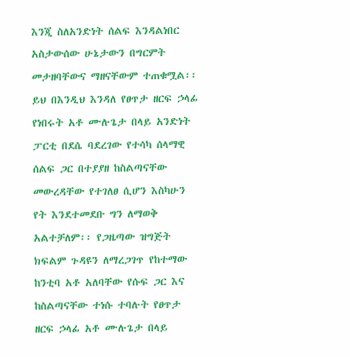እንጂ ስለአንድነት ሰልፍ እንዳልነበር አስታውሰው ሁኔታውን በግርምት መታዘባቸውና ማዘናቸውም ተጠቁሟል፡፡ ይህ በእንዲህ እንዳለ የፀጥታ ዘርፍ ኃላፊ የነበሩት አቶ ሙሉጌታ በላይ አንድነት ፓርቲ በደሴ ባደረገው የተሳካ ሰላማዊ ሰልፍ ጋር በተያያዘ ከስልጣናቸው መውረዳቸው የተገለፀ ሲሆን እስካሁን የት እንደተመደቡ ግን ለማወቅ አልተቻለም፡፡ የጋዜጣው ዝግጅት ክፍልም ጉዳዩን ለማረጋገጥ የከተማው ከንቲባ አቶ አለባቸው የሱፍ ጋር እና ከስልጣናቸው ተነሱ ተባሉት የፀጥታ ዘርፍ ኃላፊ አቶ ሙሉጌታ በላይ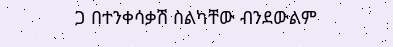ጋ በተንቀሳቃሽ ስልካቸው ብንደውልም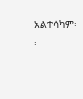አልተሳካም፡፡